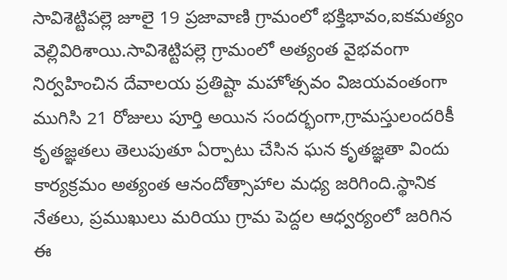సావిశెట్టిపల్లె జూలై 19 ప్రజావాణి గ్రామంలో భక్తిభావం,ఐకమత్యం వెల్లివిరిశాయి.సావిశెట్టిపల్లె గ్రామంలో అత్యంత వైభవంగా నిర్వహించిన దేవాలయ ప్రతిష్టా మహోత్సవం విజయవంతంగా ముగిసి 21 రోజులు పూర్తి అయిన సందర్భంగా,గ్రామస్తులందరికీ కృతజ్ఞతలు తెలుపుతూ ఏర్పాటు చేసిన ఘన కృతజ్ఞతా విందు కార్యక్రమం అత్యంత ఆనందోత్సాహాల మధ్య జరిగింది.స్థానిక నేతలు, ప్రముఖులు మరియు గ్రామ పెద్దల ఆధ్వర్యంలో జరిగిన ఈ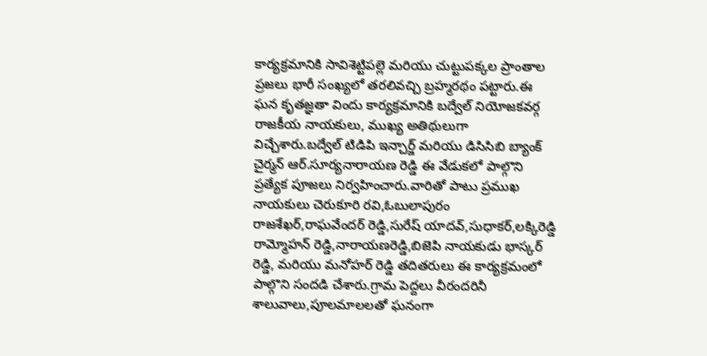కార్యక్రమానికి సావిశెట్టిపల్లె మరియు చుట్టుపక్కల ప్రాంతాల ప్రజలు భారీ సంఖ్యలో తరలివచ్చి బ్రహ్మరథం పట్టారు.ఈ ఘన కృతజ్ఞతా విందు కార్యక్రమానికి బద్వేల్ నియోజకవర్గ రాజకీయ నాయకులు, ముఖ్య అతిథులుగా విచ్చేశారు.బద్వేల్ టిడిపి ఇన్చార్జ్ మరియు డిసిసిబి బ్యాంక్ చైర్మన్ ఆర్.సూర్యనారాయణ రెడ్డి ఈ వేడుకలో పాల్గొని ప్రత్యేక పూజలు నిర్వహించారు.వారితో పాటు ప్రముఖ నాయకులు చెరుకూరి రవి,ఓబులాపురం రాజశేఖర్,రాఘవేందర్ రెడ్డి,సురేష్ యాదవ్,సుధాకర్,లక్కిరెడ్డి రామ్మోహన్ రెడ్డి,నారాయణరెడ్డి,బిజెపి నాయకుడు భాస్కర్ రెడ్డి, మరియు మనోహర్ రెడ్డి తదితరులు ఈ కార్యక్రమంలో పాల్గొని సందడి చేశారు.గ్రామ పెద్దలు వీరందరినీ శాలువాలు,పూలమాలలతో ఘనంగా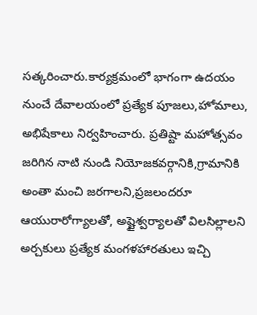సత్కరించారు.కార్యక్రమంలో భాగంగా ఉదయం నుంచే దేవాలయంలో ప్రత్యేక పూజలు,హోమాలు, అభిషేకాలు నిర్వహించారు. ప్రతిష్టా మహోత్సవం జరిగిన నాటి నుండి నియోజకవర్గానికి,గ్రామానికి అంతా మంచి జరగాలని,ప్రజలందరూ ఆయురారోగ్యాలతో, అష్టైశ్వర్యాలతో విలసిల్లాలని అర్చకులు ప్రత్యేక మంగళహారతులు ఇచ్చి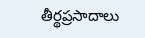తీర్థప్రసాదాలు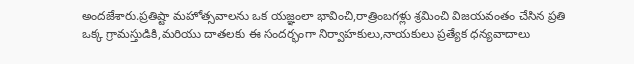అందజేశారు.ప్రతిష్టా మహోత్సవాలను ఒక యజ్ఞంలా భావించి,రాత్రింబగళ్లు శ్రమించి విజయవంతం చేసిన ప్రతి ఒక్క గ్రామస్తుడికి,మరియు దాతలకు ఈ సందర్భంగా నిర్వాహకులు,నాయకులు ప్రత్యేక ధన్యవాదాలు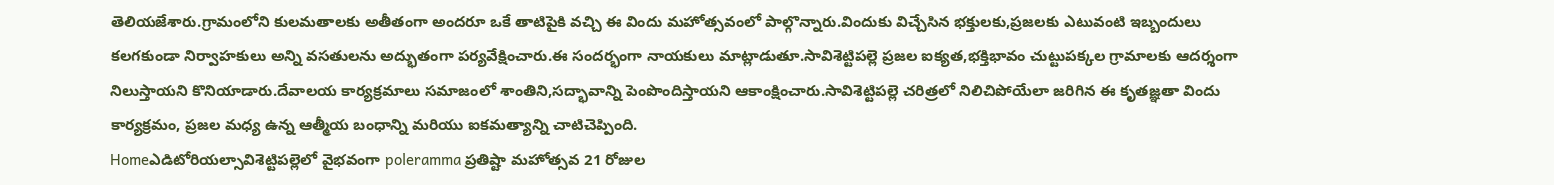తెలియజేశారు.గ్రామంలోని కులమతాలకు అతీతంగా అందరూ ఒకే తాటిపైకి వచ్చి ఈ విందు మహోత్సవంలో పాల్గొన్నారు.విందుకు విచ్చేసిన భక్తులకు,ప్రజలకు ఎటువంటి ఇబ్బందులు కలగకుండా నిర్వాహకులు అన్ని వసతులను అద్భుతంగా పర్యవేక్షించారు.ఈ సందర్భంగా నాయకులు మాట్లాడుతూ.సావిశెట్టిపల్లె ప్రజల ఐక్యత,భక్తిభావం చుట్టుపక్కల గ్రామాలకు ఆదర్శంగా నిలుస్తాయని కొనియాడారు.దేవాలయ కార్యక్రమాలు సమాజంలో శాంతిని,సద్భావాన్ని పెంపొందిస్తాయని ఆకాంక్షించారు.సావిశెట్టిపల్లె చరిత్రలో నిలిచిపోయేలా జరిగిన ఈ కృతజ్ఞతా విందు కార్యక్రమం, ప్రజల మధ్య ఉన్న ఆత్మీయ బంధాన్ని మరియు ఐకమత్యాన్ని చాటిచెప్పింది.
Homeఎడిటోరియల్సావిశెట్టిపల్లెలో వైభవంగా poleramma ప్రతిష్టా మహోత్సవ 21 రోజుల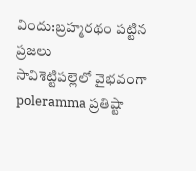విందు:బ్రహ్మరథం పట్టిన ప్రజలు
సావిశెట్టిపల్లెలో వైభవంగా poleramma ప్రతిష్టా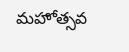మహోత్సవ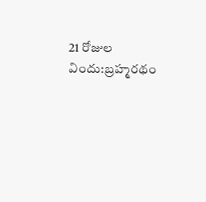21 రోజుల విందు:బ్రహ్మరథం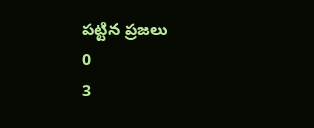పట్టిన ప్రజలు
0
3